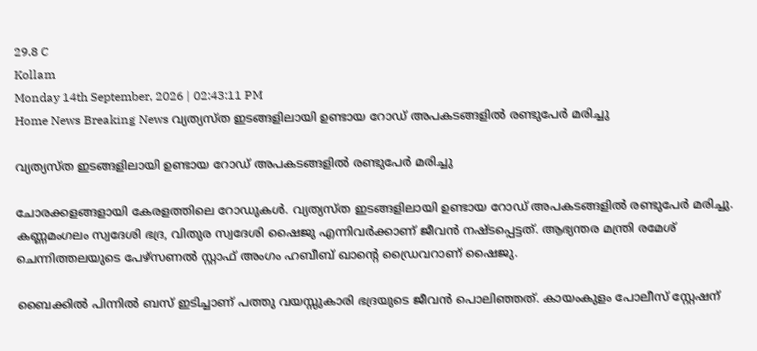29.8 C
Kollam
Monday 14th September, 2026 | 02:43:11 PM
Home News Breaking News വ്യത്യസ്ത ഇടങ്ങളിലായി ഉണ്ടായ റോഡ് അപകടങ്ങളിൽ രണ്ടുപേർ മരിച്ചു

വ്യത്യസ്ത ഇടങ്ങളിലായി ഉണ്ടായ റോഡ് അപകടങ്ങളിൽ രണ്ടുപേർ മരിച്ചു

ചോരക്കളങ്ങളായി കേരളത്തിലെ റോഡുകൾ. വ്യത്യസ്ത ഇടങ്ങളിലായി ഉണ്ടായ റോഡ് അപകടങ്ങളിൽ രണ്ടുപേർ മരിച്ചു. കണ്ണമംഗലം സ്വദേശി ഭദ്ര, വിതുര സ്വദേശി ഷൈജു എന്നിവർക്കാണ് ജീവൻ നഷ്ടപ്പെട്ടത്. ആഭ്യന്തര മന്ത്രി രമേശ്‌ ചെന്നിത്തലയുടെ പേഴ്സണൽ സ്റ്റാഫ് അംഗം ഹബീബ് ഖാന്റെ ഡ്രൈവറാണ് ഷൈജു.

ബൈക്കിൽ പിന്നിൽ ബസ് ഇടിച്ചാണ് പത്തു വയസ്സുകാരി ഭദ്രയുടെ ജീവൻ പൊലിഞ്ഞത്. കായംകുളം പോലീസ് സ്റ്റേഷന്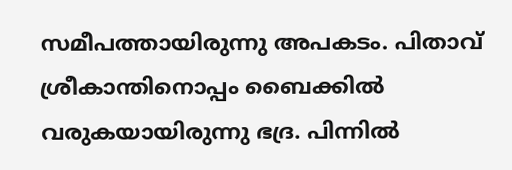സമീപത്തായിരുന്നു അപകടം. പിതാവ് ശ്രീകാന്തിനൊപ്പം ബൈക്കിൽ വരുകയായിരുന്നു ഭദ്ര. പിന്നിൽ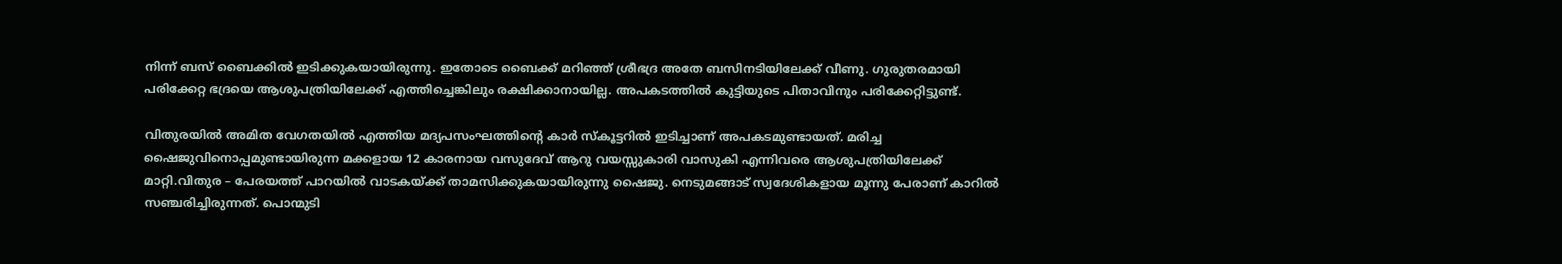നിന്ന് ബസ് ബൈക്കിൽ ഇടിക്കുകയായിരുന്നു. ഇതോടെ ബൈക്ക് മറിഞ്ഞ് ശ്രീഭദ്ര അതേ ബസിനടിയിലേക്ക് വീണു. ഗുരുതരമായി പരിക്കേറ്റ ഭദ്രയെ ആശുപത്രിയിലേക്ക് എത്തിച്ചെങ്കിലും രക്ഷിക്കാനായില്ല. അപകടത്തിൽ കുട്ടിയുടെ പിതാവിനും പരിക്കേറ്റിട്ടുണ്ട്.

വിതുരയിൽ അമിത വേഗതയിൽ എത്തിയ മദ്യപസംഘത്തിന്റെ കാർ സ്കൂട്ടറിൽ ഇടിച്ചാണ് അപകടമുണ്ടായത്. മരിച്ച ഷൈജുവിനൊപ്പമുണ്ടായിരുന്ന മക്കളായ 12 കാരനായ വസുദേവ് ആറു വയസ്സുകാരി വാസുകി എന്നിവരെ ആശുപത്രിയിലേക്ക് മാറ്റി.വിതുര – പേരയത്ത് പാറയിൽ വാടകയ്ക്ക് താമസിക്കുകയായിരുന്നു ഷൈജു. നെടുമങ്ങാട് സ്വദേശികളായ മൂന്നു പേരാണ് കാറിൽ സഞ്ചരിച്ചിരുന്നത്. പൊന്മുടി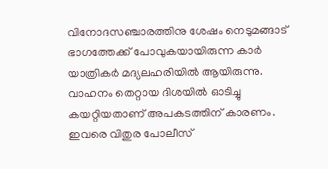വിനോദസഞ്ചാരത്തിനു ശേഷം നെടുമങ്ങാട് ഭാഗത്തേക്ക് പോവുകയായിരുന്ന കാർ യാത്രികർ മദ്യലഹരിയിൽ ആയിരുന്നു. വാഹനം തെറ്റായ ദിശയിൽ ഓടിച്ചു കയറ്റിയതാണ് അപകടത്തിന് കാരണം. ഇവരെ വിതുര പോലീസ്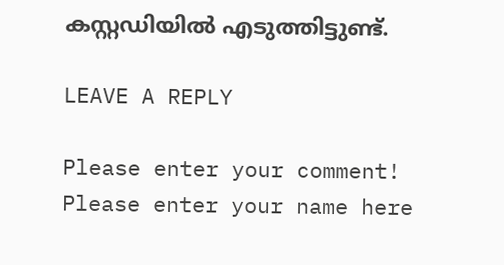കസ്റ്റഡിയിൽ എടുത്തിട്ടുണ്ട്.

LEAVE A REPLY

Please enter your comment!
Please enter your name here